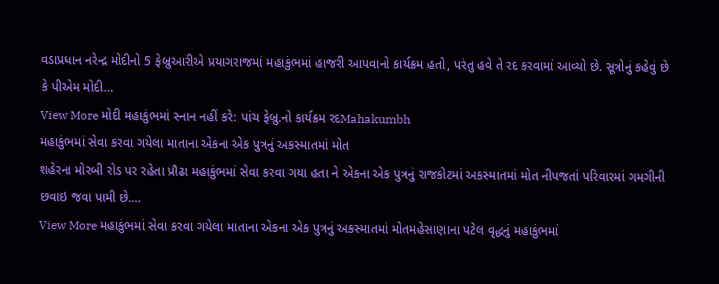વડાપ્રધાન નરેન્દ્ર મોદીનો 5 ફેબ્રુઆરીએ પ્રયાગરાજમાં મહાકુંભમાં હાજરી આપવાનો કાર્યક્રમ હતો, પરંતુ હવે તે રદ કરવામાં આવ્યો છે. સૂત્રોનું કહેવું છે કે પીએમ મોદી…
View More મોદી મહાકુંભમાં સ્નાન નહીં કરે: પાંચ ફેબ્રુ.નો કાર્યક્રમ રદMahakumbh
મહાકુંભમાં સેવા કરવા ગયેલા માતાના એકના એક પુત્રનું અકસ્માતમાં મોત
શહેરના મોરબી રોડ પર રહેતા પ્રૌઢા મહાકુંભમાં સેવા કરવા ગયા હતા ને એકના એક પુત્રનું રાજકોટમાં અકસ્માતમાં મોત નીપજતાં પરિવારમાં ગમગીની છવાઇ જવા પામી છે.…
View More મહાકુંભમાં સેવા કરવા ગયેલા માતાના એકના એક પુત્રનું અકસ્માતમાં મોતમહેસાણાના પટેલ વૃદ્ધનું મહાકુંભમાં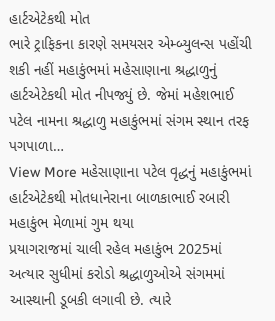હાર્ટએટેકથી મોત
ભારે ટ્રાફિકના કારણે સમયસર એમ્બ્યુલન્સ પહોંચી શકી નહીં મહાકુંભમાં મહેસાણાના શ્રદ્ધાળુનું હાર્ટએટેકથી મોત નીપજ્યું છે. જેમાં મહેશભાઈ પટેલ નામના શ્રદ્ધાળુ મહાકુંભમાં સંગમ સ્થાન તરફ પગપાળા…
View More મહેસાણાના પટેલ વૃદ્ધનું મહાકુંભમાં હાર્ટએટેકથી મોતધાનેરાના બાળકાભાઈ રબારી મહાકુંભ મેળામાં ગુમ થયા
પ્રયાગરાજમાં ચાલી રહેલ મહાકુંભ 2025માં અત્યાર સુધીમાં કરોડો શ્રદ્ધાળુઓએ સંગમમાં આસ્થાની ડૂબકી લગાવી છે. ત્યારે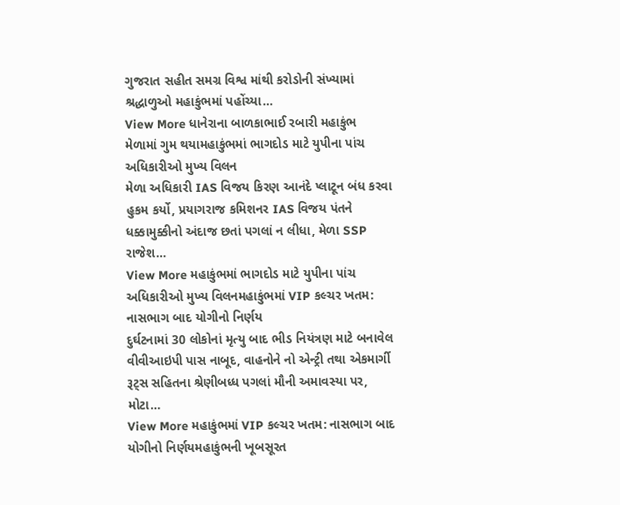ગુજરાત સહીત સમગ્ર વિશ્વ માંથી કરોડોની સંખ્યામાં શ્રદ્ધાળુઓ મહાકુંભમાં પહોંચ્યા…
View More ધાનેરાના બાળકાભાઈ રબારી મહાકુંભ મેળામાં ગુમ થયામહાકુંભમાં ભાગદોડ માટે યુપીના પાંચ અધિકારીઓ મુખ્ય વિલન
મેળા અધિકારી IAS વિજય કિરણ આનંદે પ્લાટૂન બંધ કરવા હુકમ કર્યો, પ્રયાગરાજ કમિશનર IAS વિજય પંતને ધક્કામુક્કીનો અંદાજ છતાં પગલાં ન લીધા, મેળા SSP રાજેશ…
View More મહાકુંભમાં ભાગદોડ માટે યુપીના પાંચ અધિકારીઓ મુખ્ય વિલનમહાકુંભમાં VIP કલ્ચર ખતમ: નાસભાગ બાદ યોગીનો નિર્ણય
દુર્ઘટનામાં 30 લોકોનાં મૃત્યુ બાદ ભીડ નિયંત્રણ માટે બનાવેલ વીવીઆઇપી પાસ નાબૂદ, વાહનોને નો એન્ટ્રી તથા એકમાર્ગી રૂટ્સ સહિતના શ્રેણીબધ્ધ પગલાં મૌની અમાવસ્યા પર, મોટા…
View More મહાકુંભમાં VIP કલ્ચર ખતમ: નાસભાગ બાદ યોગીનો નિર્ણયમહાકુંભની ખૂબસૂરત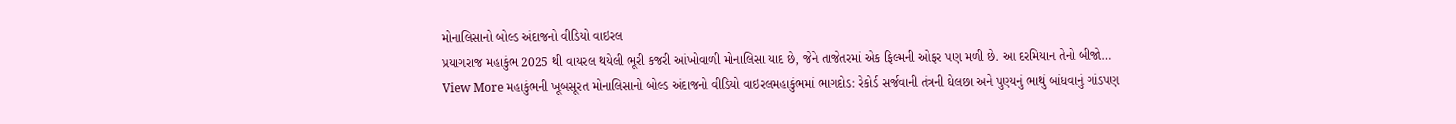મોનાલિસાનો બોલ્ડ અંદાજનો વીડિયો વાઇરલ
પ્રયાગરાજ મહાકુંભ 2025 થી વાયરલ થયેલી ભૂરી કજરી આંખોવાળી મોનાલિસા યાદ છે, જેને તાજેતરમાં એક ફિલ્મની ઓફર પણ મળી છે. આ દરમિયાન તેનો બીજો…
View More મહાકુંભની ખૂબસૂરત મોનાલિસાનો બોલ્ડ અંદાજનો વીડિયો વાઇરલમહાકુંભમાં ભાગદોડ: રેકોર્ડ સર્જવાની તંત્રની ઘેલછા અને પુણ્યનું ભાથું બાંધવાનું ગાંડપણ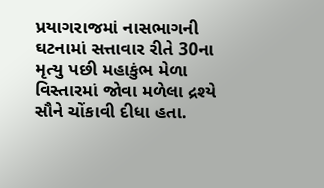પ્રયાગરાજમાં નાસભાગની ઘટનામાં સત્તાવાર રીતે 30ના મૃત્યુ પછી મહાકુંભ મેળા વિસ્તારમાં જોવા મળેલા દ્રશ્યે સૌને ચોંકાવી દીધા હતા.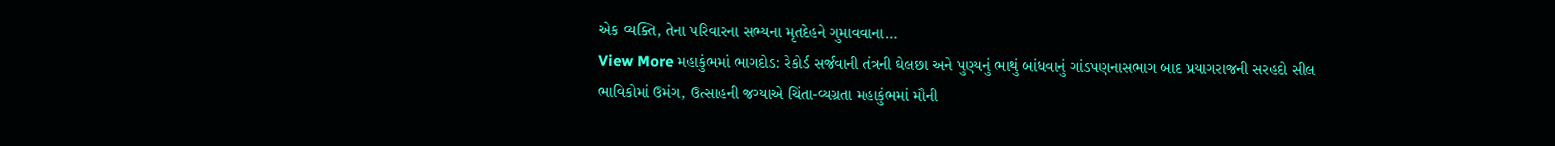એક વ્યક્તિ, તેના પરિવારના સભ્યના મૃતદેહને ગુમાવવાના…
View More મહાકુંભમાં ભાગદોડ: રેકોર્ડ સર્જવાની તંત્રની ઘેલછા અને પુણ્યનું ભાથું બાંધવાનું ગાંડપણનાસભાગ બાદ પ્રયાગરાજની સરહદો સીલ
ભાવિકોમાં ઉમંગ, ઉત્સાહની જગ્યાએ ચિંતા-વ્યગ્રતા મહાકુંભમાં મૌની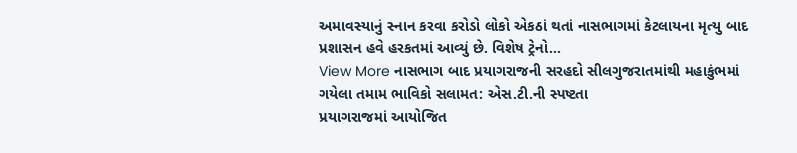અમાવસ્યાનું સ્નાન કરવા કરોડો લોકો એકઠાં થતાં નાસભાગમાં કેટલાયના મૃત્યુ બાદ પ્રશાસન હવે હરકતમાં આવ્યું છે. વિશેષ ટ્રેનો…
View More નાસભાગ બાદ પ્રયાગરાજની સરહદો સીલગુજરાતમાંથી મહાકુંભમાં ગયેલા તમામ ભાવિકો સલામત: એસ.ટી.ની સ્પષ્ટતા
પ્રયાગરાજમાં આયોજિત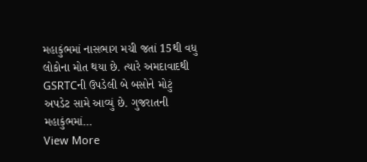મહાકુંભમાં નાસભાગ મચી જતાં 15થી વધુ લોકોના મોત થયા છે. ત્યારે અમદાવાદથી GSRTCની ઉપડેલી બે બસોને મોટું અપડેટ સામે આવ્યું છે. ગુજરાતની મહાકુંભમાં…
View More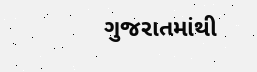ગુજરાતમાંથી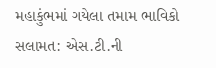મહાકુંભમાં ગયેલા તમામ ભાવિકો સલામત: એસ.ટી.ની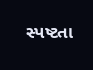સ્પષ્ટતા